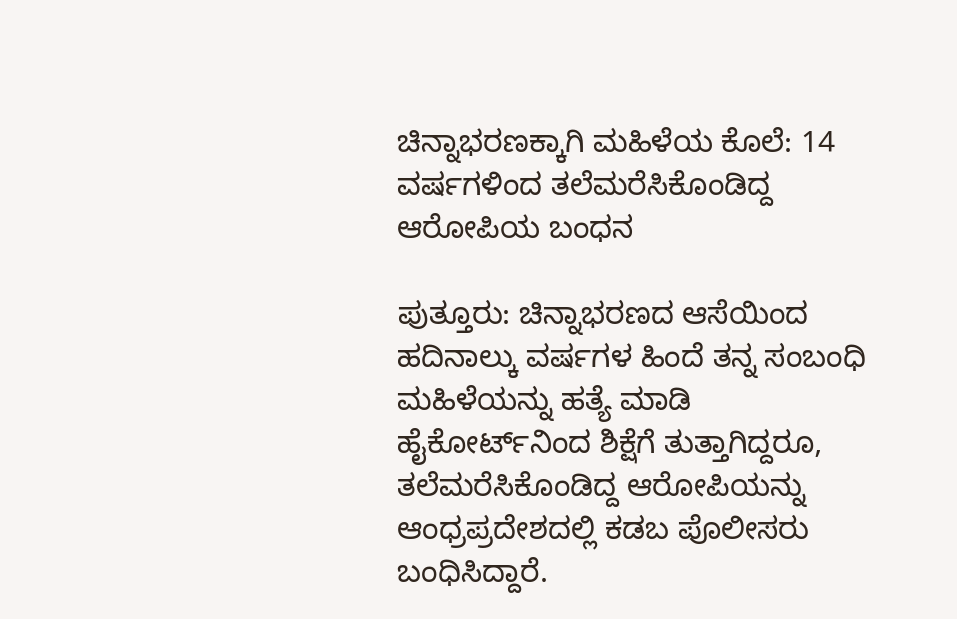ಚಿನ್ನಾಭರಣಕ್ಕಾಗಿ ಮಹಿಳೆಯ ಕೊಲೆ: 14 ವರ್ಷಗಳಿಂದ ತಲೆಮರೆಸಿಕೊಂಡಿದ್ದ ಆರೋಪಿಯ ಬಂಧನ

ಪುತ್ತೂರು: ಚಿನ್ನಾಭರಣದ ಆಸೆಯಿಂದ ಹದಿನಾಲ್ಕು ವರ್ಷಗಳ ಹಿಂದೆ ತನ್ನ ಸಂಬಂಧಿ ಮಹಿಳೆಯನ್ನು ಹತ್ಯೆ ಮಾಡಿ ಹೈಕೋರ್ಟ್‌ನಿಂದ ‌ಶಿಕ್ಷೆಗೆ ತುತ್ತಾಗಿದ್ದರೂ, ತಲೆಮರೆಸಿಕೊಂಡಿದ್ದ ಆರೋಪಿಯನ್ನು ಆಂಧ್ರಪ್ರದೇಶದಲ್ಲಿ ಕಡಬ ಪೊಲೀಸರು ಬಂಧಿಸಿದ್ದಾರೆ.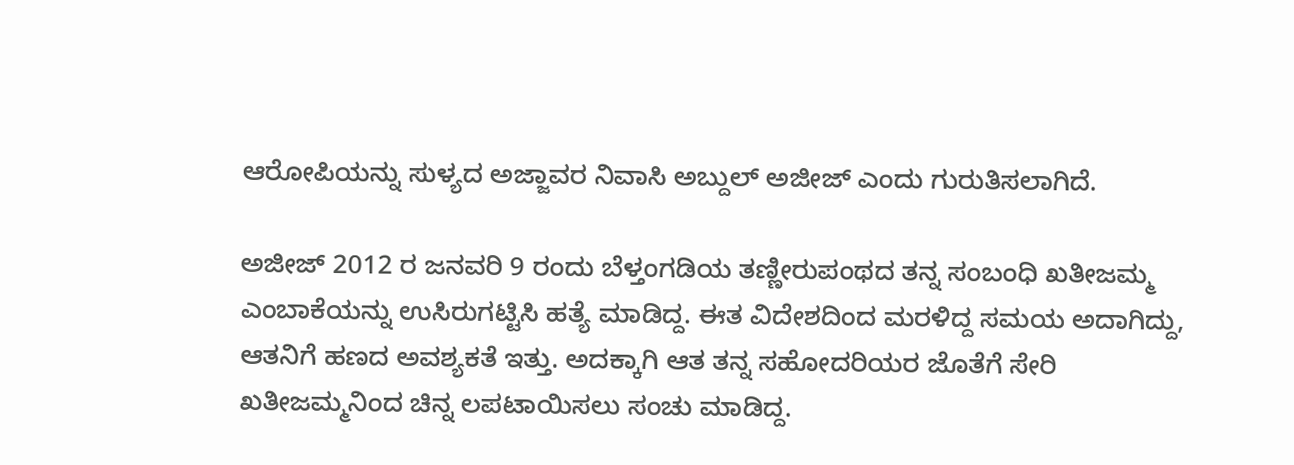ಆರೋಪಿಯನ್ನು ಸುಳ್ಯದ ಅಜ್ಜಾವರ ನಿವಾಸಿ ಅಬ್ದುಲ್ ಅಜೀಜ್ ಎಂದು ಗುರುತಿಸಲಾಗಿದೆ.

ಅಜೀಜ್ 2012 ರ ಜನವರಿ 9 ರಂದು ಬೆಳ್ತಂಗಡಿಯ ತಣ್ಣೀರುಪಂಥದ ತನ್ನ ಸಂಬಂಧಿ ಖತೀಜಮ್ಮ ಎಂಬಾಕೆಯನ್ನು ಉಸಿರುಗಟ್ಟಿಸಿ ಹತ್ಯೆ ಮಾಡಿದ್ದ. ಈತ ವಿದೇಶದಿಂದ ಮರಳಿದ್ದ ‌ಸಮಯ ಅದಾಗಿದ್ದು, ಆತನಿಗೆ ಹಣದ ಅವಶ್ಯಕತೆ ಇತ್ತು. ಅದಕ್ಕಾಗಿ ಆತ ತನ್ನ ಸಹೋದರಿಯರ ಜೊತೆಗೆ ಸೇರಿ ಖತೀಜಮ್ಮನಿಂದ ಚಿನ್ನ ಲಪಟಾಯಿಸಲು ಸಂಚು ಮಾಡಿದ್ದ.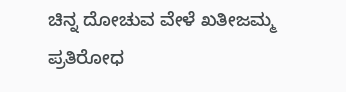ಚಿನ್ನ ದೋಚುವ ವೇಳೆ ಖತೀಜಮ್ಮ ಪ್ರತಿರೋಧ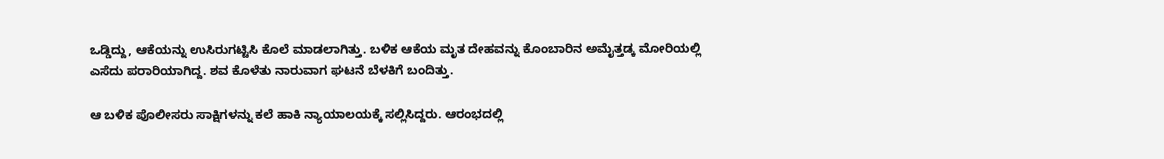ಒಡ್ಡಿದ್ದು, ಆಕೆಯನ್ನು ಉಸಿರುಗಟ್ಟಿಸಿ ‌ಕೊಲೆ ಮಾಡಲಾಗಿತ್ತು. ಬಳಿಕ ಆಕೆಯ ಮೃತ ದೇಹವನ್ನು ಕೊಂಬಾರಿನ ಅಮೈತ್ತಡ್ಕ ಮೋರಿಯಲ್ಲಿ ಎಸೆದು ಪರಾರಿಯಾಗಿದ್ದ. ಶವ ಕೊಳೆತು ನಾರುವಾಗ ಘಟನೆ ಬೆಳಕಿಗೆ ಬಂದಿತ್ತು.

ಆ ಬಳಿಕ ಪೊಲೀಸರು ಸಾಕ್ಷಿಗಳನ್ನು ಕಲೆ ಹಾಕಿ ನ್ಯಾಯಾಲಯಕ್ಕೆ ಸಲ್ಲಿಸಿದ್ದರು. ಆರಂಭದಲ್ಲಿ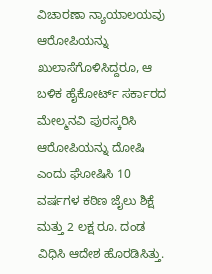ವಿಚಾರಣಾ ನ್ಯಾಯಾಲಯವು ಆರೋಪಿಯನ್ನು ಖುಲಾಸೆಗೊಳಿಸಿದ್ದರೂ, ಆ ಬಳಿಕ ಹೈಕೋರ್ಟ್ ಸರ್ಕಾರದ ಮೇಲ್ಮನವಿ ಪುರಸ್ಕರಿಸಿ ಆರೋಪಿಯನ್ನು ದೋಷಿ ಎಂದು ಘೋಷಿಸಿ 10 ವರ್ಷಗಳ ಕಠಿಣ ಜೈಲು ಶಿಕ್ಷೆ ಮತ್ತು 2 ಲಕ್ಷ ರೂ. ದಂಡ ವಿಧಿಸಿ ಆದೇಶ ಹೊರಡಿಸಿತ್ತು.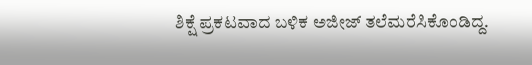ಶಿಕ್ಷೆ ಪ್ರಕಟವಾದ ಬಳಿಕ ಅಜೀಜ್ ತಲೆಮರೆಸಿಕೊಂಡಿದ್ದ.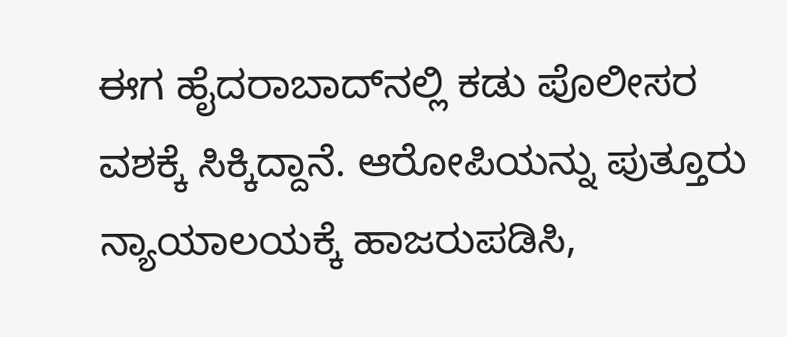ಈಗ ಹೈದರಾಬಾದ್‌ನಲ್ಲಿ ಕಡು ಪೊಲೀಸರ ವಶಕ್ಕೆ ಸಿಕ್ಕಿದ್ದಾನೆ. ಆರೋಪಿಯನ್ನು ಪುತ್ತೂರು ನ್ಯಾಯಾಲಯಕ್ಕೆ ಹಾಜರುಪಡಿಸಿ,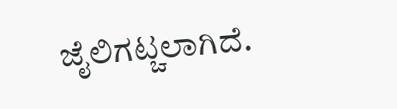ಜೈಲಿಗಟ್ಚಲಾಗಿದೆ.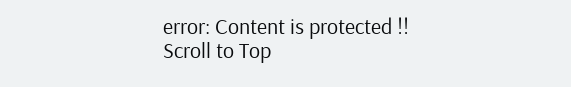error: Content is protected !!
Scroll to Top